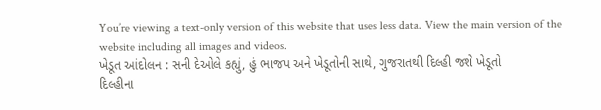You’re viewing a text-only version of this website that uses less data. View the main version of the website including all images and videos.
ખેડૂત આંદોલન : સની દેઓલે કહ્યું, હું ભાજપ અને ખેડૂતોની સાથે, ગુજરાતથી દિલ્હી જશે ખેડૂતો
દિલ્હીના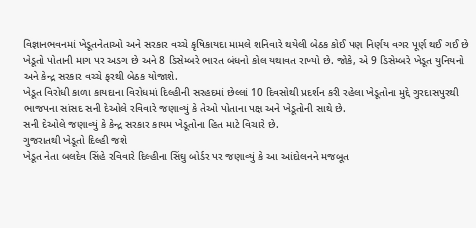વિજ્ઞાનભવનમાં ખેડૂતનેતાઓ અને સરકાર વચ્ચે કૃષિકાયદા મામલે શનિવારે થયેલી બેઠક કોઈ પણ નિર્ણય વગર પૂર્ણ થઈ ગઈ છે
ખેડૂતો પોતાની માગ પર અડગ છે અને 8 ડિસેમ્બરે ભારત બંધનો કોલ યથાવત રાખ્યો છે. જોકે, એ 9 ડિસેમ્બરે ખેડૂત યુનિયનો અને કેન્દ્ર સરકાર વચ્ચે ફરથી બેઠક યોજાશે.
ખેડૂત વિરોધી કાળા કાયદાના વિરોધમાં દિલ્હીની સરહદમાં છેલ્લાં 10 દિવસોથી પ્રદર્શન કરી રહેલા ખેડૂતોના મુદ્દે ગુરદાસપુરથી ભાજપના સાંસદ સની દેઓલે રવિવારે જણાવ્યું કે તેઓ પોતાના પક્ષ અને ખેડૂતોની સાથે છે.
સની દેઓલે જણાવ્યું કે કેન્દ્ર સરકાર કાયમ ખેડૂતોના હિત માટે વિચારે છે.
ગુજરાતથી ખેડૂતો દિલ્હી જશે
ખેડૂત નેતા બલદેવ સિંહે રવિવારે દિલ્હીના સિંઘુ બોર્ડર પર જણાવ્યું કે આ આંદોલનને મજબૂત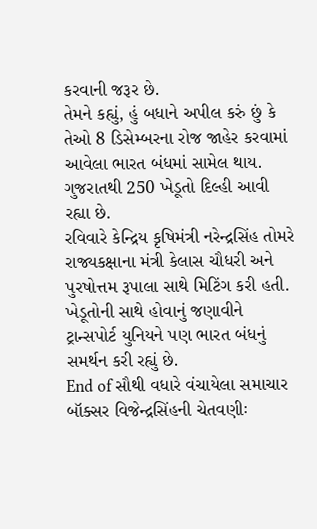કરવાની જરૂર છે.
તેમને કહ્યું, હું બધાને અપીલ કરું છું કે તેઓ 8 ડિસેમ્બરના રોજ જાહેર કરવામાં આવેલા ભારત બંધમાં સામેલ થાય. ગુજરાતથી 250 ખેડૂતો દિલ્હી આવી રહ્યા છે.
રવિવારે કેન્દ્રિય કૃષિમંત્રી નરેન્દ્રસિંહ તોમરે રાજ્યકક્ષાના મંત્રી કેલાસ ચૌધરી અને પુરષોત્તમ રૂપાલા સાથે મિટિંગ કરી હતી.
ખેડૂતોની સાથે હોવાનું જણાવીને ટ્રાન્સપોર્ટ યુનિયને પણ ભારત બંધનું સમર્થન કરી રહ્યું છે.
End of સૌથી વધારે વંચાયેલા સમાચાર
બૉક્સર વિજેન્દ્રસિંહની ચેતવણીઃ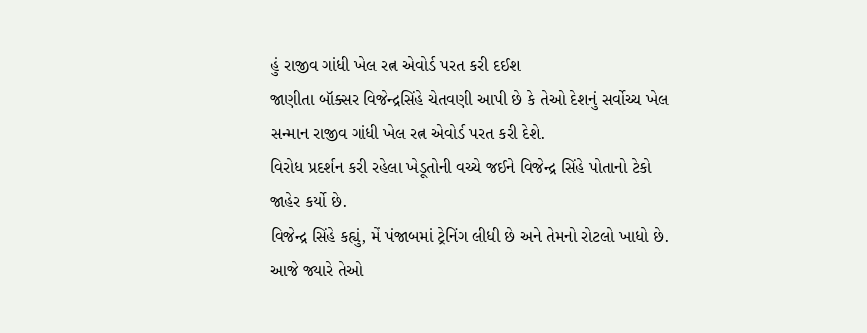હું રાજીવ ગાંધી ખેલ રત્ન એવોર્ડ પરત કરી દઈશ
જાણીતા બૉક્સર વિજેન્દ્રસિંહે ચેતવણી આપી છે કે તેઓ દેશનું સર્વોચ્ચ ખેલ સન્માન રાજીવ ગાંધી ખેલ રત્ન એવોર્ડ પરત કરી દેશે.
વિરોધ પ્રદર્શન કરી રહેલા ખેડૂતોની વચ્ચે જઈને વિજેન્દ્ર સિંહે પોતાનો ટેકો જાહેર કર્યો છે.
વિજેન્દ્ર સિંહે કહ્યું, મેં પંજાબમાં ટ્રેનિંગ લીધી છે અને તેમનો રોટલો ખાધો છે. આજે જ્યારે તેઓ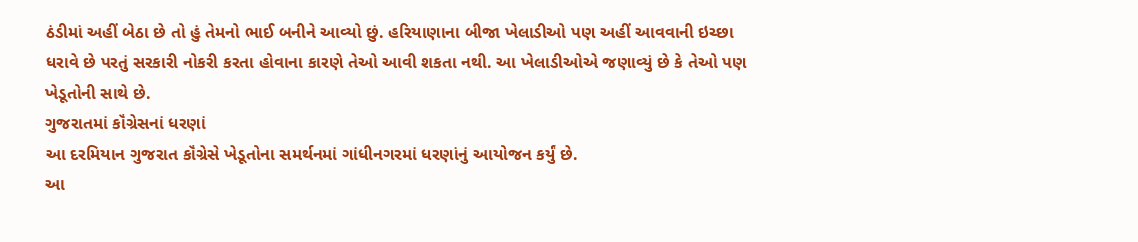ઠંડીમાં અહીં બેઠા છે તો હું તેમનો ભાઈ બનીને આવ્યો છું. હરિયાણાના બીજા ખેલાડીઓ પણ અહીં આવવાની ઇચ્છા ધરાવે છે પરતું સરકારી નોકરી કરતા હોવાના કારણે તેઓ આવી શકતા નથી. આ ખેલાડીઓએ જણાવ્યું છે કે તેઓ પણ ખેડૂતોની સાથે છે.
ગુજરાતમાં કૉંગ્રેસનાં ધરણાં
આ દરમિયાન ગુજરાત કૉંગ્રેસે ખેડૂતોના સમર્થનમાં ગાંધીનગરમાં ધરણાંનું આયોજન કર્યું છે.
આ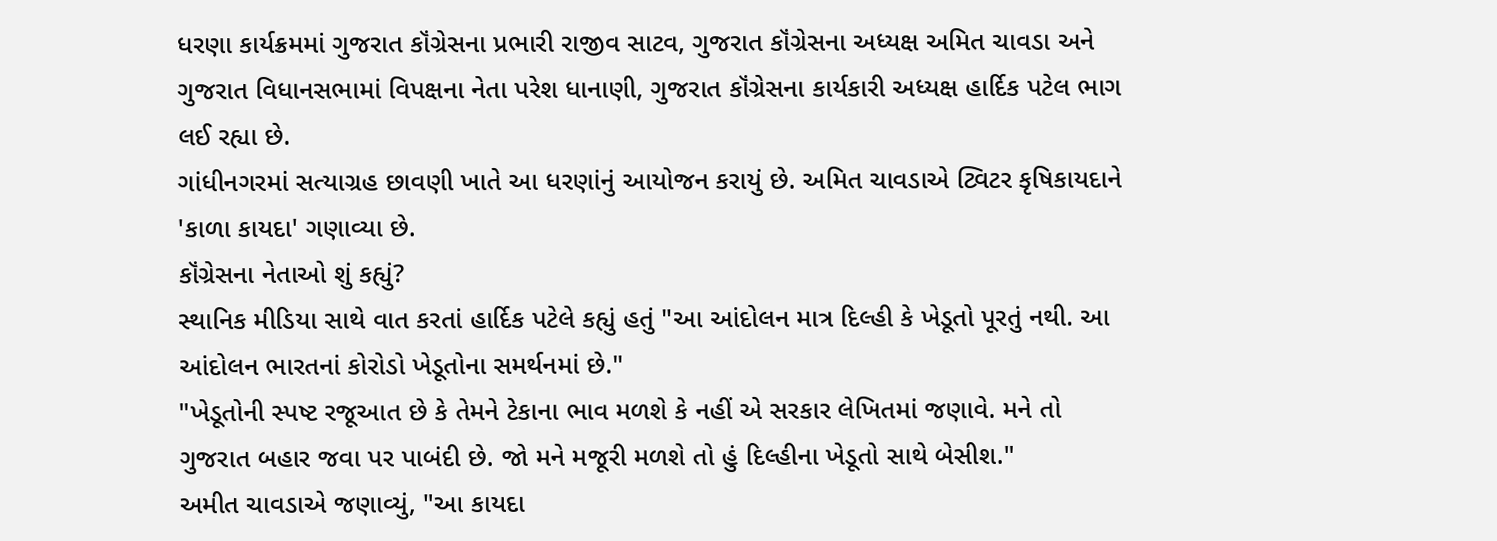ધરણા કાર્યક્રમમાં ગુજરાત કૉંગ્રેસના પ્રભારી રાજીવ સાટવ, ગુજરાત કૉંગ્રેસના અધ્યક્ષ અમિત ચાવડા અને ગુજરાત વિધાનસભામાં વિપક્ષના નેતા પરેશ ધાનાણી, ગુજરાત કૉંગ્રેસના કાર્યકારી અધ્યક્ષ હાર્દિક પટેલ ભાગ લઈ રહ્યા છે.
ગાંધીનગરમાં સત્યાગ્રહ છાવણી ખાતે આ ધરણાંનું આયોજન કરાયું છે. અમિત ચાવડાએ ટ્વિટર કૃષિકાયદાને 'કાળા કાયદા' ગણાવ્યા છે.
કૉંગ્રેસના નેતાઓ શું કહ્યું?
સ્થાનિક મીડિયા સાથે વાત કરતાં હાર્દિક પટેલે કહ્યું હતું "આ આંદોલન માત્ર દિલ્હી કે ખેડૂતો પૂરતું નથી. આ આંદોલન ભારતનાં કોરોડો ખેડૂતોના સમર્થનમાં છે."
"ખેડૂતોની સ્પષ્ટ રજૂઆત છે કે તેમને ટેકાના ભાવ મળશે કે નહીં એ સરકાર લેખિતમાં જણાવે. મને તો ગુજરાત બહાર જવા પર પાબંદી છે. જો મને મજૂરી મળશે તો હું દિલ્હીના ખેડૂતો સાથે બેસીશ."
અમીત ચાવડાએ જણાવ્યું, "આ કાયદા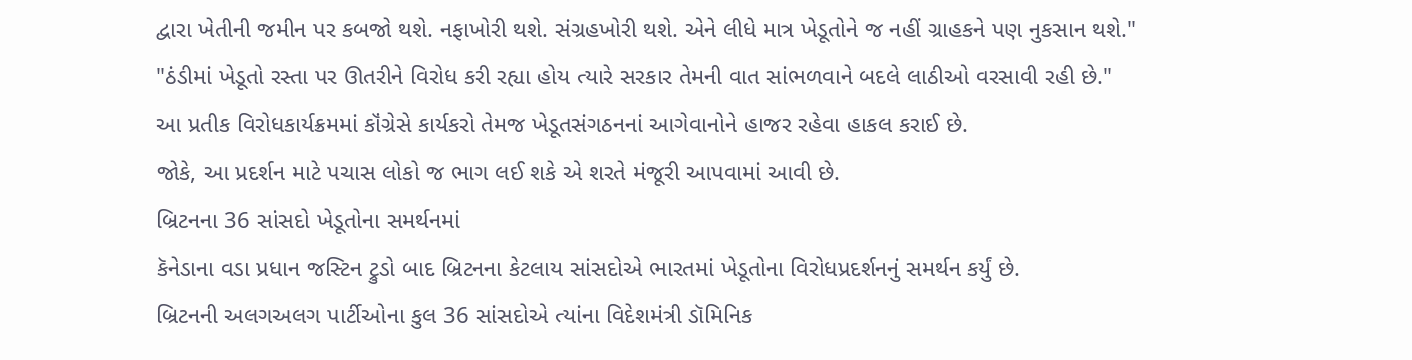દ્વારા ખેતીની જમીન પર કબજો થશે. નફાખોરી થશે. સંગ્રહખોરી થશે. એને લીધે માત્ર ખેડૂતોને જ નહીં ગ્રાહકને પણ નુકસાન થશે."
"ઠંડીમાં ખેડૂતો રસ્તા પર ઊતરીને વિરોધ કરી રહ્યા હોય ત્યારે સરકાર તેમની વાત સાંભળવાને બદલે લાઠીઓ વરસાવી રહી છે."
આ પ્રતીક વિરોધકાર્યક્રમમાં કૉંગ્રેસે કાર્યકરો તેમજ ખેડૂતસંગઠનનાં આગેવાનોને હાજર રહેવા હાકલ કરાઈ છે.
જોકે, આ પ્રદર્શન માટે પચાસ લોકો જ ભાગ લઈ શકે એ શરતે મંજૂરી આપવામાં આવી છે.
બ્રિટનના 36 સાંસદો ખેડૂતોના સમર્થનમાં
કૅનેડાના વડા પ્રધાન જસ્ટિન ટ્રુડો બાદ બ્રિટનના કેટલાય સાંસદોએ ભારતમાં ખેડૂતોના વિરોધપ્રદર્શનનું સમર્થન કર્યું છે.
બ્રિટનની અલગઅલગ પાર્ટીઓના કુલ 36 સાંસદોએ ત્યાંના વિદેશમંત્રી ડૉમિનિક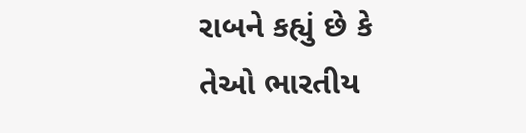રાબને કહ્યું છે કે તેઓ ભારતીય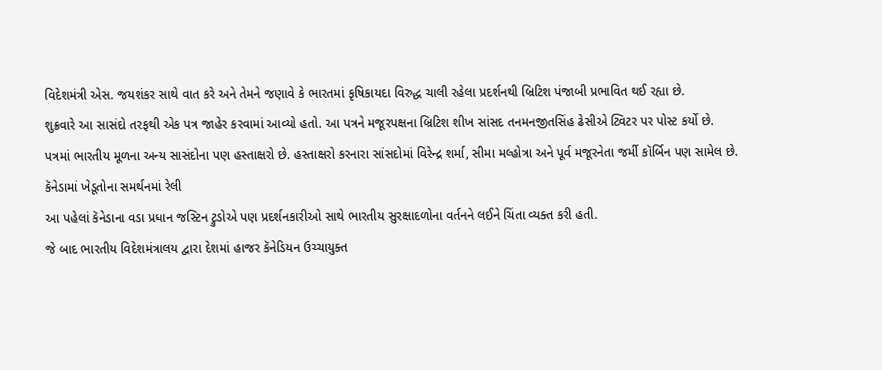વિદેશમંત્રી એસ. જયશંકર સાથે વાત કરે અને તેમને જણાવે કે ભારતમાં કૃષિકાયદા વિરુદ્ધ ચાલી રહેલા પ્રદર્શનથી બ્રિટિશ પંજાબી પ્રભાવિત થઈ રહ્યા છે.
શુક્રવારે આ સાસંદો તરફથી એક પત્ર જાહેર કરવામાં આવ્યો હતો. આ પત્રને મજૂરપક્ષના બ્રિટિશ શીખ સાંસદ તનમનજીતસિંહ ઢેસીએ ટ્વિટર પર પોસ્ટ કર્યો છે.
પત્રમાં ભારતીય મૂળના અન્ય સાસંદોના પણ હસ્તાક્ષરો છે. હસ્તાક્ષરો કરનારા સાંસદોમાં વિરેન્દ્ર શર્મા, સીમા મલ્હોત્રા અને પૂર્વ મજૂરનેતા જર્મી કૉર્બિન પણ સામેલ છે.
કૅનેડામાં ખેડૂતોના સમર્થનમાં રેલી
આ પહેલાં કૅનેડાના વડા પ્રધાન જસ્ટિન ટ્રુડોએ પણ પ્રદર્શનકારીઓ સાથે ભારતીય સુરક્ષાદળોના વર્તનને લઈને ચિંતા વ્યક્ત કરી હતી.
જે બાદ ભારતીય વિદેશમંત્રાલય દ્વારા દેશમાં હાજર કૅનેડિયન ઉચ્ચાયુક્ત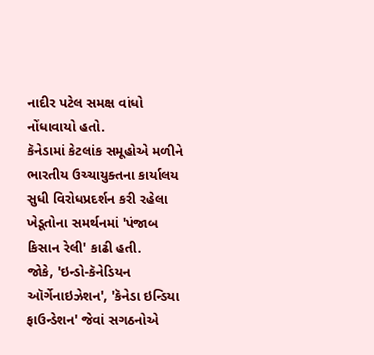નાદીર પટેલ સમક્ષ વાંધો નોંધાવાયો હતો.
કૅનેડામાં કેટલાંક સમૂહોએ મળીને ભારતીય ઉચ્ચાયુક્તના કાર્યાલય સુધી વિરોધપ્રદર્શન કરી રહેલા ખેડૂતોના સમર્થનમાં 'પંજાબ કિસાન રેલી' કાઢી હતી.
જોકે, 'ઇન્ડો-કૅનેડિયન ઑર્ગેનાઇઝેશન', 'કૅનેડા ઇન્ડિયા ફાઉન્ડેશન' જેવાં સગઠનોએ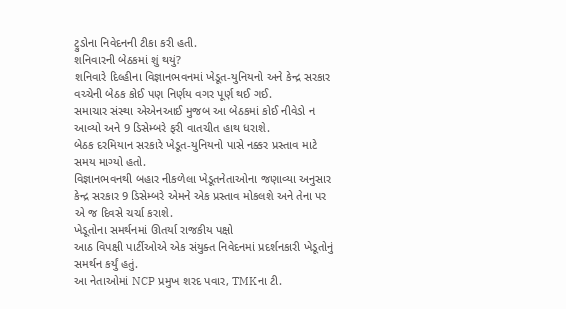ટ્રુડોના નિવેદનની ટીકા કરી હતી.
શનિવારની બેઠકમાં શું થયું?
શનિવારે દિલ્હીના વિજ્ઞાનભવનમાં ખેડૂત-યુનિયનો અને કેન્દ્ર સરકાર વચ્ચેની બેઠક કોઈ પણ નિર્ણય વગર પૂર્ણ થઈ ગઈ.
સમાચાર સંસ્થા એએનઆઈ મુજબ આ બેઠકમાં કોઈ નીવેડો ન આવ્યો અને 9 ડિસેમ્બરે ફરી વાતચીત હાથ ધરાશે.
બેઠક દરમિયાન સરકારે ખેડૂત-યુનિયનો પાસે નક્કર પ્રસ્તાવ માટે સમય માગ્યો હતો.
વિજ્ઞાનભવનથી બહાર નીકળેલા ખેડૂતનેતાઓના જણાવ્યા અનુસાર કેન્દ્ર સરકાર 9 ડિસેમ્બરે એમને એક પ્રસ્તાવ મોકલશે અને તેના પર એ જ દિવસે ચર્ચા કરાશે.
ખેડૂતોના સમર્થનમાં ઊતર્યા રાજકીય પક્ષો
આઠ વિપક્ષી પાર્ટીઓએ એક સંયુક્ત નિવેદનમાં પ્રદર્શનકારી ખેડૂતોનું સમર્થન કર્યું હતું.
આ નેતાઓમાં NCP પ્રમુખ શરદ પવાર, TMKના ટી.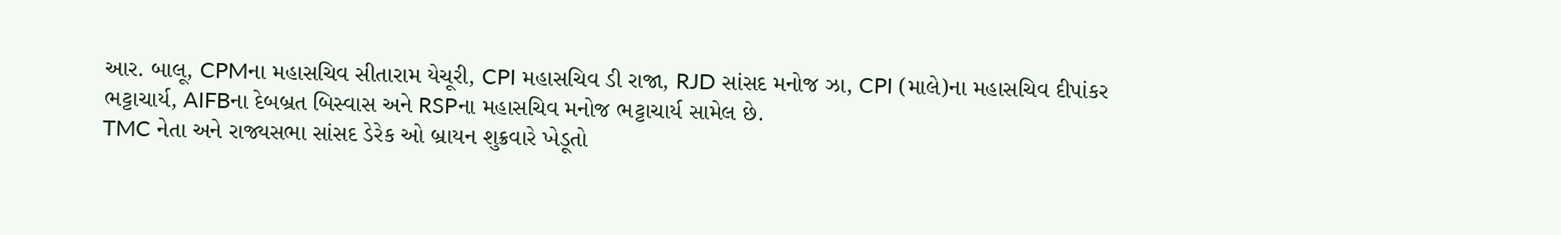આર. બાલૂ, CPMના મહાસચિવ સીતારામ યેચૂરી, CPI મહાસચિવ ડી રાજા, RJD સાંસદ મનોજ ઝા, CPI (માલે)ના મહાસચિવ દીપાંકર ભટ્ટાચાર્ય, AIFBના દેબબ્રત બિસ્વાસ અને RSPના મહાસચિવ મનોજ ભટ્ટાચાર્ય સામેલ છે.
TMC નેતા અને રાજ્યસભા સાંસદ ડેરેક ઓ બ્રાયન શુક્રવારે ખેડૂતો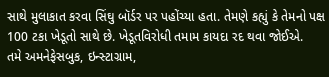સાથે મુલાકાત કરવા સિંઘુ બૉર્ડર પર પહોંચ્યા હતા. તેમણે કહ્યું કે તેમનો પક્ષ 100 ટકા ખેડૂતો સાથે છે. ખેડૂતવિરોધી તમામ કાયદા રદ થવા જોઈએ.
તમે અમનેફેસબુક, ઇન્સ્ટાગ્રામ,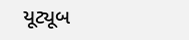યૂટ્યૂબ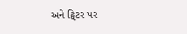અને ટ્વિટર પર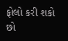ફોલો કરી શકો છો